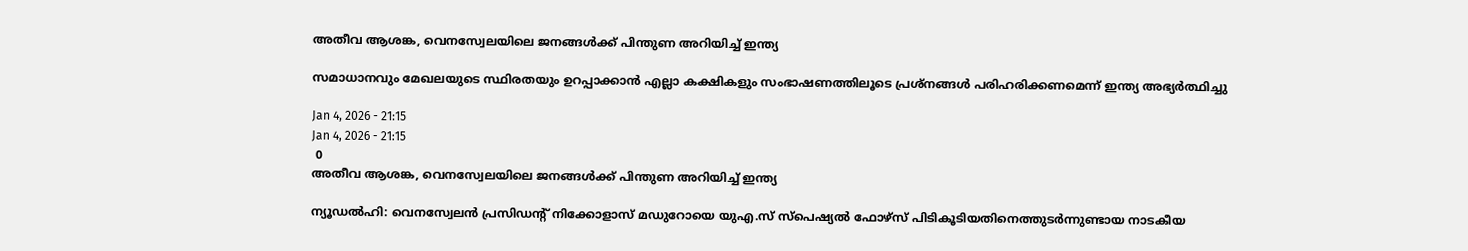അതീവ ആശങ്ക, വെനസ്വേലയിലെ ജനങ്ങൾക്ക് പിന്തുണ അറിയിച്ച് ഇന്ത്യ

സമാധാനവും മേഖലയുടെ സ്ഥിരതയും ഉറപ്പാക്കാൻ എല്ലാ കക്ഷികളും സംഭാഷണത്തിലൂടെ പ്രശ്നങ്ങൾ പരിഹരിക്കണമെന്ന് ഇന്ത്യ അഭ്യർത്ഥിച്ചു

Jan 4, 2026 - 21:15
Jan 4, 2026 - 21:15
 0
അതീവ ആശങ്ക, വെനസ്വേലയിലെ ജനങ്ങൾക്ക് പിന്തുണ അറിയിച്ച് ഇന്ത്യ

ന്യൂഡൽഹി: വെനസ്വേലൻ പ്രസിഡന്റ് നിക്കോളാസ് മഡുറോയെ യുഎ.സ് സ്‌പെഷ്യൽ ഫോഴ്‌സ് പിടികൂടിയതിനെത്തുടർന്നുണ്ടായ നാടകീയ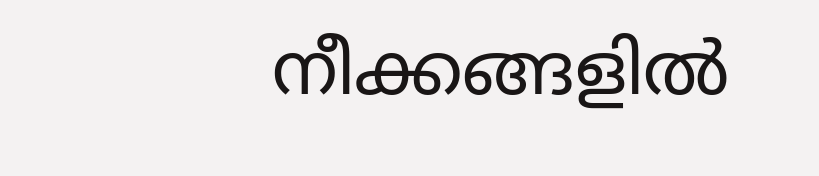നീക്കങ്ങളിൽ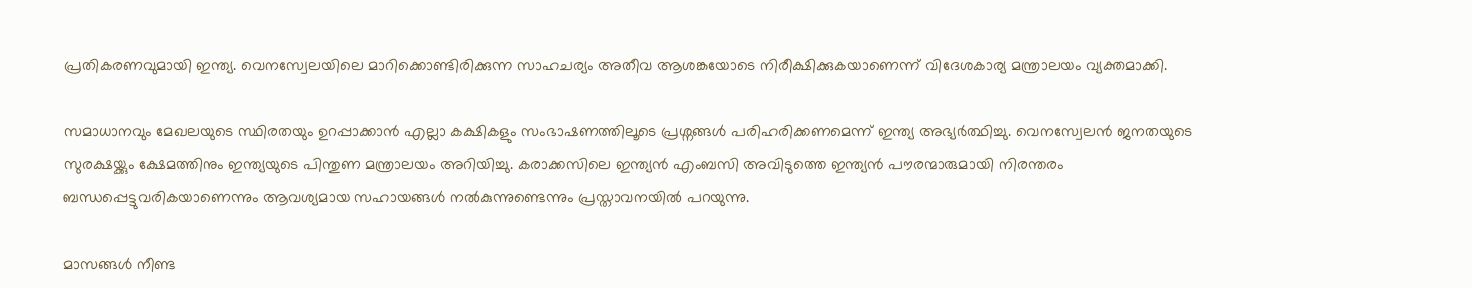പ്രതികരണവുമായി ഇന്ത്യ. വെനസ്വേലയിലെ മാറിക്കൊണ്ടിരിക്കുന്ന സാഹചര്യം അതീവ ആശങ്കയോടെ നിരീക്ഷിക്കുകയാണെന്ന് വിദേശകാര്യ മന്ത്രാലയം വ്യക്തമാക്കി.

സമാധാനവും മേഖലയുടെ സ്ഥിരതയും ഉറപ്പാക്കാൻ എല്ലാ കക്ഷികളും സംഭാഷണത്തിലൂടെ പ്രശ്നങ്ങൾ പരിഹരിക്കണമെന്ന് ഇന്ത്യ അഭ്യർത്ഥിച്ചു. വെനസ്വേലൻ ജനതയുടെ സുരക്ഷയ്ക്കും ക്ഷേമത്തിനും ഇന്ത്യയുടെ പിന്തുണ മന്ത്രാലയം അറിയിച്ചു. കരാക്കസിലെ ഇന്ത്യൻ എംബസി അവിടുത്തെ ഇന്ത്യൻ പൗരന്മാരുമായി നിരന്തരം ബന്ധപ്പെട്ടുവരികയാണെന്നും ആവശ്യമായ സഹായങ്ങൾ നൽകുന്നുണ്ടെന്നും പ്രസ്താവനയിൽ പറയുന്നു.

മാസങ്ങൾ നീണ്ട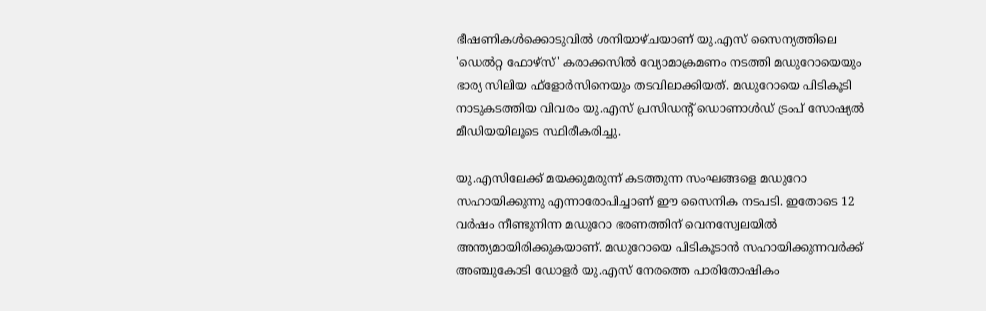ഭീഷണികൾക്കൊടുവിൽ ശനിയാഴ്ചയാണ് യു.എസ് സൈന്യത്തിലെ 'ഡെൽറ്റ ഫോഴ്‌സ്' കരാക്കസിൽ വ്യോമാക്രമണം നടത്തി മഡുറോയെയും ഭാര്യ സിലിയ ഫ്‌ളോർസിനെയും തടവിലാക്കിയത്. മഡുറോയെ പിടികൂടി നാടുകടത്തിയ വിവരം യു.എസ് പ്രസിഡന്റ് ഡൊണാൾഡ് ട്രംപ് സോഷ്യൽ മീഡിയയിലൂടെ സ്ഥിരീകരിച്ചു.

യു.എസിലേക്ക് മയക്കുമരുന്ന് കടത്തുന്ന സംഘങ്ങളെ മഡുറോ സഹായിക്കുന്നു എന്നാരോപിച്ചാണ് ഈ സൈനിക നടപടി. ഇതോടെ 12 വർഷം നീണ്ടുനിന്ന മഡുറോ ഭരണത്തിന് വെനസ്വേലയിൽ അന്ത്യമായിരിക്കുകയാണ്. മഡുറോയെ പിടികൂടാൻ സഹായിക്കുന്നവർക്ക് അഞ്ചുകോടി ഡോളർ യു.എസ് നേരത്തെ പാരിതോഷികം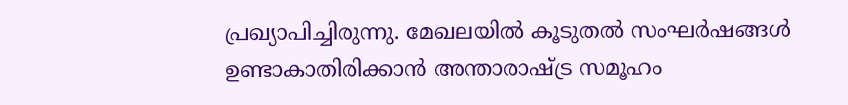പ്രഖ്യാപിച്ചിരുന്നു. മേഖലയിൽ കൂടുതൽ സംഘർഷങ്ങൾ ഉണ്ടാകാതിരിക്കാൻ അന്താരാഷ്ട്ര സമൂഹം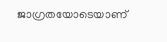ജാഗ്രതയോടെയാണ്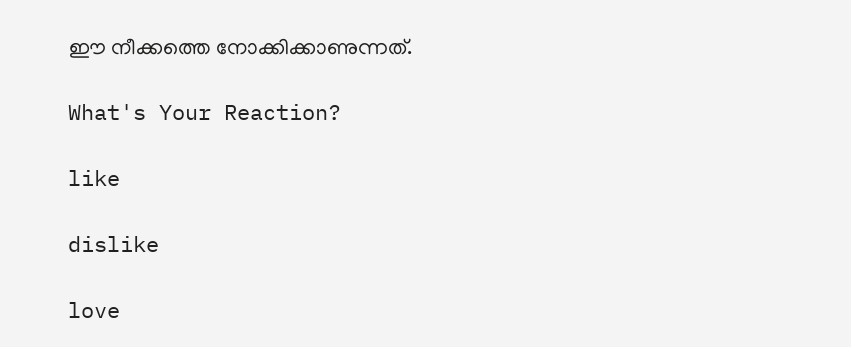ഈ നീക്കത്തെ നോക്കിക്കാണുന്നത്.

What's Your Reaction?

like

dislike

love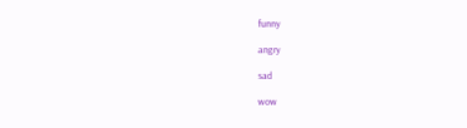funny

angry

sad

wow